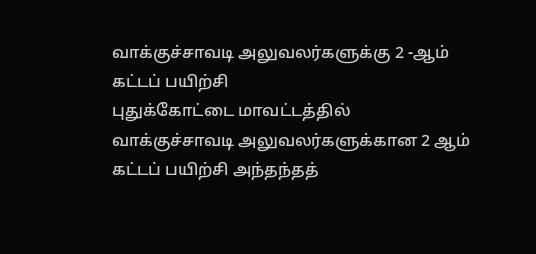வாக்குச்சாவடி அலுவலர்களுக்கு 2 -ஆம் கட்டப் பயிற்சி
புதுக்கோட்டை மாவட்டத்தில் வாக்குச்சாவடி அலுவலர்களுக்கான 2 ஆம் கட்டப் பயிற்சி அந்தந்தத்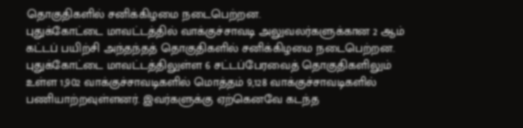தொகுதிகளில் சனிக்கிழமை நடைபெற்றன.
புதுக்கோட்டை மாவட்டத்தில் வாக்குச்சாவடி அலுவலர்களுக்கான 2 ஆம் கட்டப் பயிற்சி அந்தந்தத் தொகுதிகளில் சனிக்கிழமை நடைபெற்றன.
புதுக்கோட்டை மாவட்டத்திலுள்ள 6 சட்டப்பேரவைத் தொகுதிகளிலும் உள்ள 1,902 வாக்குச்சாவடிகளில் மொத்தம் 9,128 வாக்குச்சாவடிகளில் பணியாற்றவுள்ளனர். இவர்களுக்கு ஏற்கெனவே கடந்த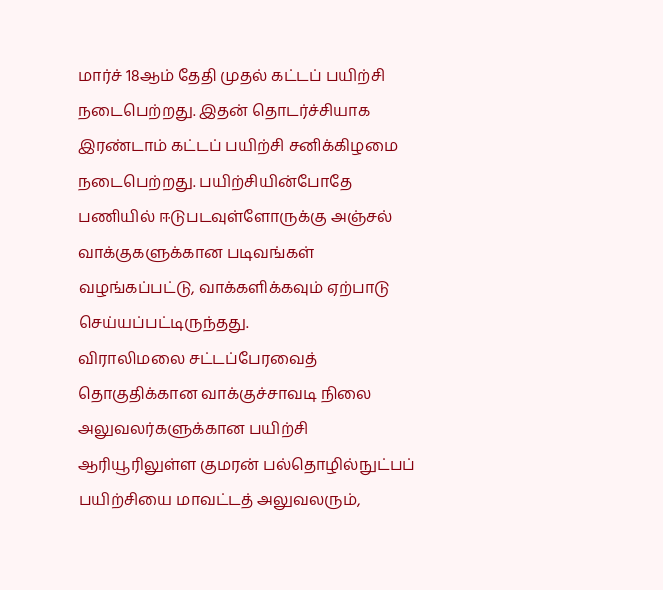மார்ச் 18ஆம் தேதி முதல் கட்டப் பயிற்சி நடைபெற்றது. இதன் தொடர்ச்சியாக இரண்டாம் கட்டப் பயிற்சி சனிக்கிழமை நடைபெற்றது. பயிற்சியின்போதே பணியில் ஈடுபடவுள்ளோருக்கு அஞ்சல் வாக்குகளுக்கான படிவங்கள் வழங்கப்பட்டு, வாக்களிக்கவும் ஏற்பாடு செய்யப்பட்டிருந்தது.
விராலிமலை சட்டப்பேரவைத் தொகுதிக்கான வாக்குச்சாவடி நிலை அலுவலர்களுக்கான பயிற்சி ஆரியூரிலுள்ள குமரன் பல்தொழில்நுட்பப் பயிற்சியை மாவட்டத் அலுவலரும்,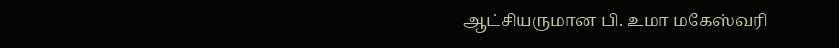ஆட்சியருமான பி. உமா மகேஸ்வரி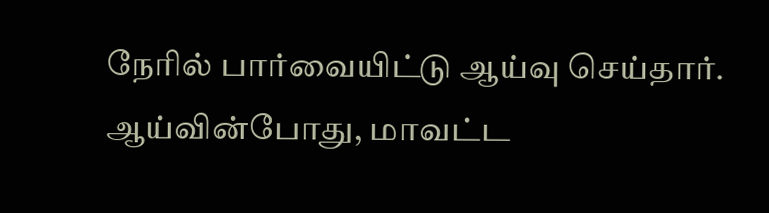நேரில் பார்வையிட்டு ஆய்வு செய்தார்.
ஆய்வின்போது, மாவட்ட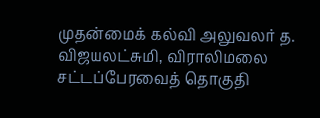முதன்மைக் கல்வி அலுவலர் த. விஜயலட்சுமி, விராலிமலை சட்டப்பேரவைத் தொகுதி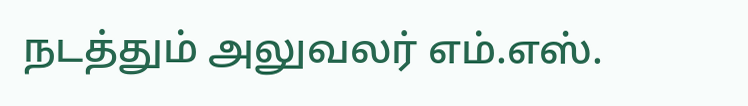நடத்தும் அலுவலர் எம்.எஸ்.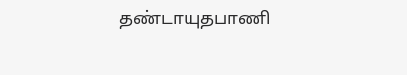தண்டாயுதபாணி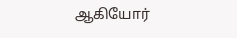ஆகியோர்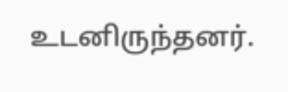உடனிருந்தனர்.